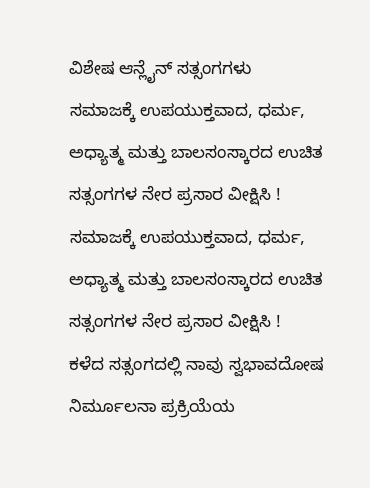ವಿಶೇಷ ಆನ್ಲೈನ್ ಸತ್ಸಂಗಗಳು
ಸಮಾಜಕ್ಕೆ ಉಪಯುಕ್ತವಾದ, ಧರ್ಮ, ಅಧ್ಯಾತ್ಮ ಮತ್ತು ಬಾಲಸಂಸ್ಕಾರದ ಉಚಿತ ಸತ್ಸಂಗಗಳ ನೇರ ಪ್ರಸಾರ ವೀಕ್ಷಿಸಿ !
ಸಮಾಜಕ್ಕೆ ಉಪಯುಕ್ತವಾದ, ಧರ್ಮ, ಅಧ್ಯಾತ್ಮ ಮತ್ತು ಬಾಲಸಂಸ್ಕಾರದ ಉಚಿತ ಸತ್ಸಂಗಗಳ ನೇರ ಪ್ರಸಾರ ವೀಕ್ಷಿಸಿ !
ಕಳೆದ ಸತ್ಸಂಗದಲ್ಲಿ ನಾವು ಸ್ವಭಾವದೋಷ ನಿರ್ಮೂಲನಾ ಪ್ರಕ್ರಿಯೆಯ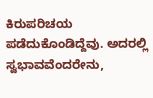ಕಿರುಪರಿಚಯ ಪಡೆದುಕೊಂಡಿದ್ದೆವು. ಅದರಲ್ಲಿ ಸ್ವಭಾವವೆಂದರೇನು,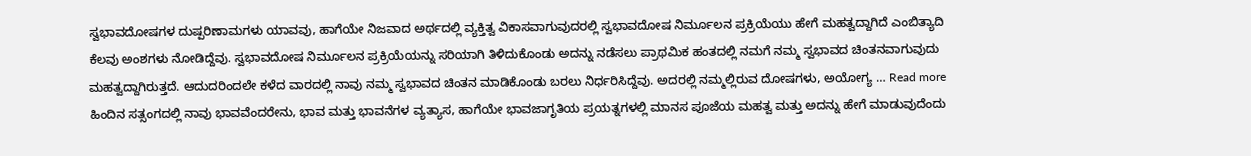ಸ್ವಭಾವದೋಷಗಳ ದುಷ್ಪರಿಣಾಮಗಳು ಯಾವವು, ಹಾಗೆಯೇ ನಿಜವಾದ ಅರ್ಥದಲ್ಲಿ ವ್ಯಕ್ತಿತ್ವ ವಿಕಾಸವಾಗುವುದರಲ್ಲಿ ಸ್ವಭಾವದೋಷ ನಿರ್ಮೂಲನ ಪ್ರಕ್ರಿಯೆಯು ಹೇಗೆ ಮಹತ್ವದ್ದಾಗಿದೆ ಎಂಬಿತ್ಯಾದಿ ಕೆಲವು ಅಂಶಗಳು ನೋಡಿದ್ದೆವು. ಸ್ವಭಾವದೋಷ ನಿರ್ಮೂಲನ ಪ್ರಕ್ರಿಯೆಯನ್ನು ಸರಿಯಾಗಿ ತಿಳಿದುಕೊಂಡು ಅದನ್ನು ನಡೆಸಲು ಪ್ರಾಥಮಿಕ ಹಂತದಲ್ಲಿ ನಮಗೆ ನಮ್ಮ ಸ್ವಭಾವದ ಚಿಂತನವಾಗುವುದು ಮಹತ್ವದ್ದಾಗಿರುತ್ತದೆ. ಆದುದರಿಂದಲೇ ಕಳೆದ ವಾರದಲ್ಲಿ ನಾವು ನಮ್ಮ ಸ್ವಭಾವದ ಚಿಂತನ ಮಾಡಿಕೊಂಡು ಬರಲು ನಿರ್ಧರಿಸಿದ್ದೆವು. ಅದರಲ್ಲಿ ನಮ್ಮಲ್ಲಿರುವ ದೋಷಗಳು, ಅಯೋಗ್ಯ … Read more
ಹಿಂದಿನ ಸತ್ಸಂಗದಲ್ಲಿ ನಾವು ಭಾವವೆಂದರೇನು, ಭಾವ ಮತ್ತು ಭಾವನೆಗಳ ವ್ಯತ್ಯಾಸ, ಹಾಗೆಯೇ ಭಾವಜಾಗೃತಿಯ ಪ್ರಯತ್ನಗಳಲ್ಲಿ ಮಾನಸ ಪೂಜೆಯ ಮಹತ್ವ ಮತ್ತು ಅದನ್ನು ಹೇಗೆ ಮಾಡುವುದೆಂದು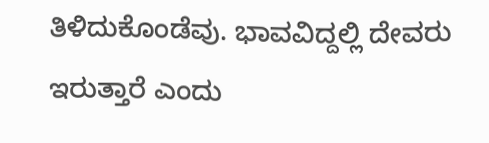ತಿಳಿದುಕೊಂಡೆವು. ಭಾವವಿದ್ದಲ್ಲಿ ದೇವರು ಇರುತ್ತಾರೆ ಎಂದು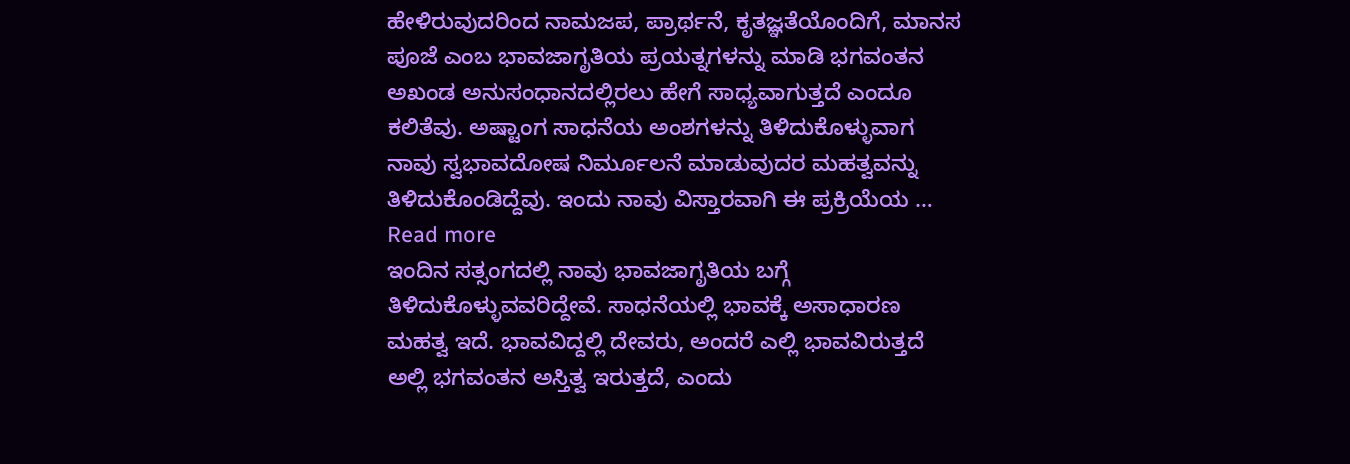ಹೇಳಿರುವುದರಿಂದ ನಾಮಜಪ, ಪ್ರಾರ್ಥನೆ, ಕೃತಜ್ಞತೆಯೊಂದಿಗೆ, ಮಾನಸ ಪೂಜೆ ಎಂಬ ಭಾವಜಾಗೃತಿಯ ಪ್ರಯತ್ನಗಳನ್ನು ಮಾಡಿ ಭಗವಂತನ ಅಖಂಡ ಅನುಸಂಧಾನದಲ್ಲಿರಲು ಹೇಗೆ ಸಾಧ್ಯವಾಗುತ್ತದೆ ಎಂದೂ ಕಲಿತೆವು. ಅಷ್ಟಾಂಗ ಸಾಧನೆಯ ಅಂಶಗಳನ್ನು ತಿಳಿದುಕೊಳ್ಳುವಾಗ ನಾವು ಸ್ವಭಾವದೋಷ ನಿರ್ಮೂಲನೆ ಮಾಡುವುದರ ಮಹತ್ವವನ್ನು ತಿಳಿದುಕೊಂಡಿದ್ದೆವು. ಇಂದು ನಾವು ವಿಸ್ತಾರವಾಗಿ ಈ ಪ್ರಕ್ರಿಯೆಯ … Read more
ಇಂದಿನ ಸತ್ಸಂಗದಲ್ಲಿ ನಾವು ಭಾವಜಾಗೃತಿಯ ಬಗ್ಗೆ ತಿಳಿದುಕೊಳ್ಳುವವರಿದ್ದೇವೆ. ಸಾಧನೆಯಲ್ಲಿ ಭಾವಕ್ಕೆ ಅಸಾಧಾರಣ ಮಹತ್ವ ಇದೆ. ಭಾವವಿದ್ದಲ್ಲಿ ದೇವರು, ಅಂದರೆ ಎಲ್ಲಿ ಭಾವವಿರುತ್ತದೆ ಅಲ್ಲಿ ಭಗವಂತನ ಅಸ್ತಿತ್ವ ಇರುತ್ತದೆ, ಎಂದು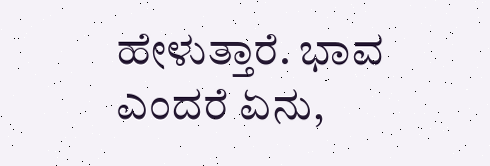ಹೇಳುತ್ತಾರೆ. ಭಾವ ಎಂದರೆ ಏನು,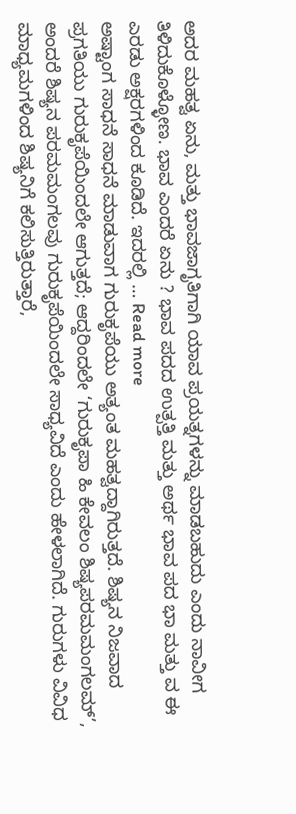ಅದರ ಮಹತ್ವ ಏನು, ಮತ್ತು ಭಾವಜಾಗೃತಿಗಾಗಿ ಯಾವ ಪ್ರಯತ್ನಗಳನ್ನು ಮಾಡಬಹುದು ಎಂದು ನಾವೀಗ ತಿಳಿದುಕೊಳ್ಳೋಣ. ಭಾವ ಎಂದರೆ ಏನು ? ಭಾವ ಪದದ ಉತ್ಪತ್ತಿ ಮತ್ತು ಅರ್ಥ ಭಾವ ಪದ ಭಾ ಮತ್ತು ವ ಈ ಎರಡು ಅಕ್ಷರಗಳಿಂದ ಕೂಡಿದೆ. ಇದರಲ್ಲಿ … Read more
ಅಷ್ಟಾಂಗ ಸಾಧನೆ ಸಾಧನೆ ಮಾಡುವಾಗ ಗುರುಕೃಪೆಯು ಅತ್ಯಂತ ಮಹತ್ವದ್ದಾಗಿರುತ್ತದೆ. ಶಿಷ್ಯನ ನಿಜವಾದ ಪ್ರಗತಿಯು ಗುರುಕೃಪೆಯಿಂದಲೇ ಆಗುತ್ತದೆ; ಆದ್ದರಿಂದಲೇ ‘ಗುರುಕೃಪಾ ಹಿ ಕೇವಲಂ ಶಿಷ್ಯಪರಮಮಂಗಲಮ್’, ಅಂದರೆ ಶಿಷ್ಯನ ಪರಮಮಂಗಲವು ಗುರುಕೃಪೆಯಿಂದಲೇ ಸಾಧ್ಯವಿದೆ ಎಂದು ಹೇಳಲಾಗಿದೆ. ಗುರುಗಳು ವಿವಿಧ ಮಾಧ್ಯಮಗಳಿಂದ ಶಿಷ್ಯನಿಗೆ ಕಲಿಸುತ್ತಿರುತ್ತಾರೆ,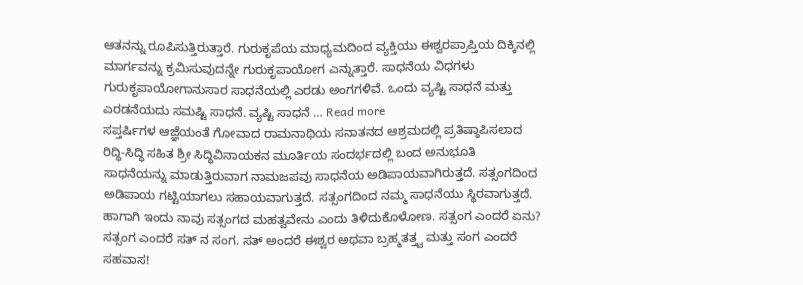ಆತನನ್ನು ರೂಪಿಸುತ್ತಿರುತ್ತಾರೆ. ಗುರುಕೃಪೆಯ ಮಾಧ್ಯಮದಿಂದ ವ್ಯಕ್ತಿಯು ಈಶ್ವರಪ್ರಾಪ್ತಿಯ ದಿಕ್ಕಿನಲ್ಲಿ ಮಾರ್ಗವನ್ನು ಕ್ರಮಿಸುವುದನ್ನೇ ಗುರುಕೃಪಾಯೋಗ ಎನ್ನುತ್ತಾರೆ. ಸಾಧನೆಯ ವಿಧಗಳು ಗುರುಕೃಪಾಯೋಗಾನುಸಾರ ಸಾಧನೆಯಲ್ಲಿ ಎರಡು ಅಂಗಗಳಿವೆ. ಒಂದು ವ್ಯಷ್ಟಿ ಸಾಧನೆ ಮತ್ತು ಎರಡನೆಯದು ಸಮಷ್ಟಿ ಸಾಧನೆ. ವ್ಯಷ್ಟಿ ಸಾಧನೆ … Read more
ಸಪ್ತರ್ಷಿಗಳ ಆಜ್ಞೆಯಂತೆ ಗೋವಾದ ರಾಮನಾಥಿಯ ಸನಾತನದ ಆಶ್ರಮದಲ್ಲಿ ಪ್ರತಿಷ್ಠಾಪಿಸಲಾದ ರಿದ್ಧಿ-ಸಿದ್ಧಿ ಸಹಿತ ಶ್ರೀ ಸಿದ್ಧಿವಿನಾಯಕನ ಮೂರ್ತಿಯ ಸಂದರ್ಭದಲ್ಲಿ ಬಂದ ಅನುಭೂತಿ
ಸಾಧನೆಯನ್ನು ಮಾಡುತ್ತಿರುವಾಗ ನಾಮಜಪವು ಸಾಧನೆಯ ಅಡಿಪಾಯವಾಗಿರುತ್ತದೆ. ಸತ್ಸಂಗದಿಂದ ಅಡಿಪಾಯ ಗಟ್ಟಿಯಾಗಲು ಸಹಾಯವಾಗುತ್ತದೆ. ಸತ್ಸಂಗದಿಂದ ನಮ್ಮ ಸಾಧನೆಯು ಸ್ಥಿರವಾಗುತ್ತದೆ. ಹಾಗಾಗಿ ಇಂದು ನಾವು ಸತ್ಸಂಗದ ಮಹತ್ವವೇನು ಎಂದು ತಿಳಿದುಕೊಳೋಣ. ಸತ್ಸಂಗ ಎಂದರೆ ಏನು? ಸತ್ಸಂಗ ಎಂದರೆ ಸತ್ ನ ಸಂಗ. ಸತ್ ಅಂದರೆ ಈಶ್ವರ ಅಥವಾ ಬ್ರಹ್ಮತತ್ತ್ವ ಮತ್ತು ಸಂಗ ಎಂದರೆ ಸಹವಾಸ!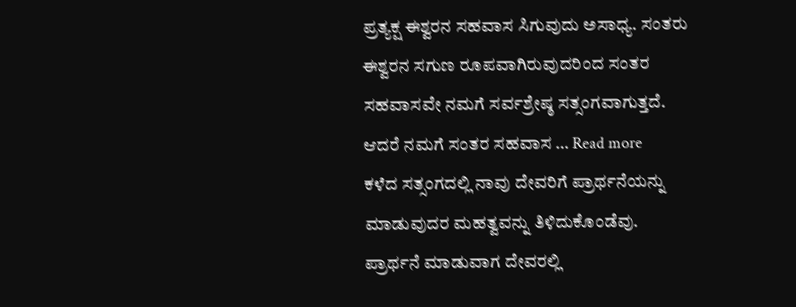ಪ್ರತ್ಯಕ್ಷ ಈಶ್ವರನ ಸಹವಾಸ ಸಿಗುವುದು ಅಸಾಧ್ಯ. ಸಂತರು ಈಶ್ವರನ ಸಗುಣ ರೂಪವಾಗಿರುವುದರಿಂದ ಸಂತರ ಸಹವಾಸವೇ ನಮಗೆ ಸರ್ವಶ್ರೇಷ್ಠ ಸತ್ಸಂಗವಾಗುತ್ತದೆ. ಆದರೆ ನಮಗೆ ಸಂತರ ಸಹವಾಸ … Read more
ಕಳೆದ ಸತ್ಸಂಗದಲ್ಲಿ ನಾವು ದೇವರಿಗೆ ಪ್ರಾರ್ಥನೆಯನ್ನು ಮಾಡುವುದರ ಮಹತ್ವವನ್ನು ತಿಳಿದುಕೊಂಡೆವು. ಪ್ರಾರ್ಥನೆ ಮಾಡುವಾಗ ದೇವರಲ್ಲಿ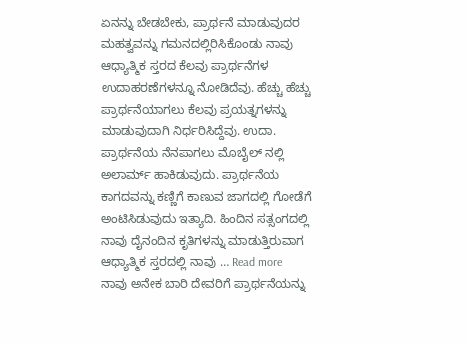ಏನನ್ನು ಬೇಡಬೇಕು, ಪ್ರಾರ್ಥನೆ ಮಾಡುವುದರ ಮಹತ್ವವನ್ನು ಗಮನದಲ್ಲಿರಿಸಿಕೊಂಡು ನಾವು ಆಧ್ಯಾತ್ಮಿಕ ಸ್ತರದ ಕೆಲವು ಪ್ರಾರ್ಥನೆಗಳ ಉದಾಹರಣೆಗಳನ್ನೂ ನೋಡಿದೆವು. ಹೆಚ್ಚು ಹೆಚ್ಚು ಪ್ರಾರ್ಥನೆಯಾಗಲು ಕೆಲವು ಪ್ರಯತ್ನಗಳನ್ನು ಮಾಡುವುದಾಗಿ ನಿರ್ಧರಿಸಿದ್ದೆವು. ಉದಾ. ಪ್ರಾರ್ಥನೆಯ ನೆನಪಾಗಲು ಮೊಬೈಲ್ ನಲ್ಲಿ ಅಲಾರ್ಮ್ ಹಾಕಿಡುವುದು. ಪ್ರಾರ್ಥನೆಯ ಕಾಗದವನ್ನು ಕಣ್ಣಿಗೆ ಕಾಣುವ ಜಾಗದಲ್ಲಿ ಗೋಡೆಗೆ ಅಂಟಿಸಿಡುವುದು ಇತ್ಯಾದಿ. ಹಿಂದಿನ ಸತ್ಸಂಗದಲ್ಲಿ ನಾವು ದೈನಂದಿನ ಕೃತಿಗಳನ್ನು ಮಾಡುತ್ತಿರುವಾಗ ಆಧ್ಯಾತ್ಮಿಕ ಸ್ತರದಲ್ಲಿ ನಾವು … Read more
ನಾವು ಅನೇಕ ಬಾರಿ ದೇವರಿಗೆ ಪ್ರಾರ್ಥನೆಯನ್ನು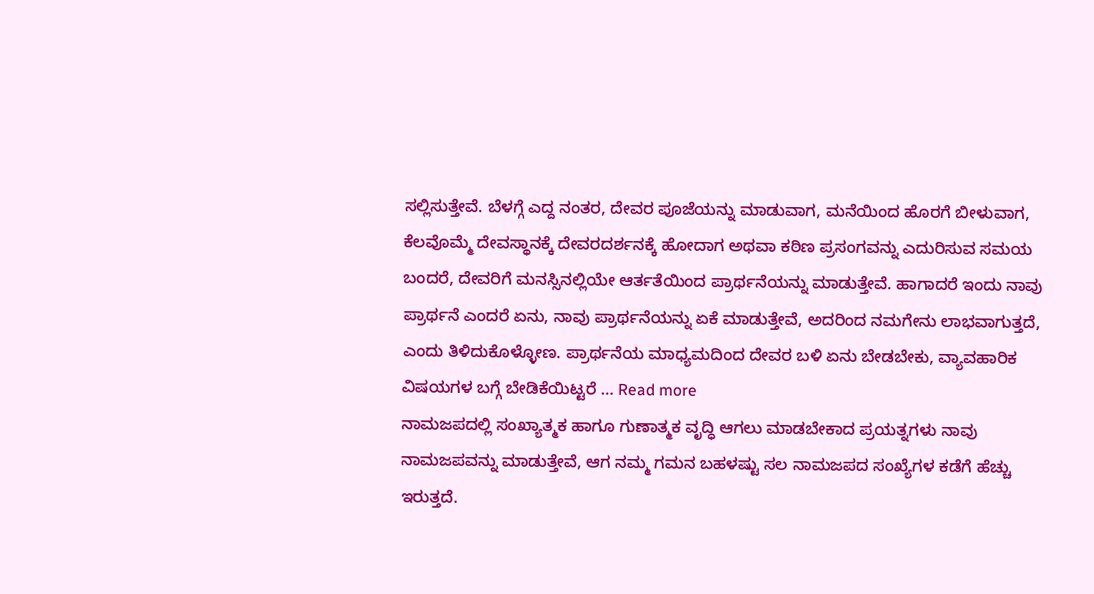ಸಲ್ಲಿಸುತ್ತೇವೆ. ಬೆಳಗ್ಗೆ ಎದ್ದ ನಂತರ, ದೇವರ ಪೂಜೆಯನ್ನು ಮಾಡುವಾಗ, ಮನೆಯಿಂದ ಹೊರಗೆ ಬೀಳುವಾಗ, ಕೆಲವೊಮ್ಮೆ ದೇವಸ್ಥಾನಕ್ಕೆ ದೇವರದರ್ಶನಕ್ಕೆ ಹೋದಾಗ ಅಥವಾ ಕಠಿಣ ಪ್ರಸಂಗವನ್ನು ಎದುರಿಸುವ ಸಮಯ ಬಂದರೆ, ದೇವರಿಗೆ ಮನಸ್ಸಿನಲ್ಲಿಯೇ ಆರ್ತತೆಯಿಂದ ಪ್ರಾರ್ಥನೆಯನ್ನು ಮಾಡುತ್ತೇವೆ. ಹಾಗಾದರೆ ಇಂದು ನಾವು ಪ್ರಾರ್ಥನೆ ಎಂದರೆ ಏನು, ನಾವು ಪ್ರಾರ್ಥನೆಯನ್ನು ಏಕೆ ಮಾಡುತ್ತೇವೆ, ಅದರಿಂದ ನಮಗೇನು ಲಾಭವಾಗುತ್ತದೆ, ಎಂದು ತಿಳಿದುಕೊಳ್ಳೋಣ. ಪ್ರಾರ್ಥನೆಯ ಮಾಧ್ಯಮದಿಂದ ದೇವರ ಬಳಿ ಏನು ಬೇಡಬೇಕು, ವ್ಯಾವಹಾರಿಕ ವಿಷಯಗಳ ಬಗ್ಗೆ ಬೇಡಿಕೆಯಿಟ್ಟರೆ … Read more
ನಾಮಜಪದಲ್ಲಿ ಸಂಖ್ಯಾತ್ಮಕ ಹಾಗೂ ಗುಣಾತ್ಮಕ ವೃದ್ಧಿ ಆಗಲು ಮಾಡಬೇಕಾದ ಪ್ರಯತ್ನಗಳು ನಾವು ನಾಮಜಪವನ್ನು ಮಾಡುತ್ತೇವೆ, ಆಗ ನಮ್ಮ ಗಮನ ಬಹಳಷ್ಟು ಸಲ ನಾಮಜಪದ ಸಂಖ್ಯೆಗಳ ಕಡೆಗೆ ಹೆಚ್ಚು ಇರುತ್ತದೆ.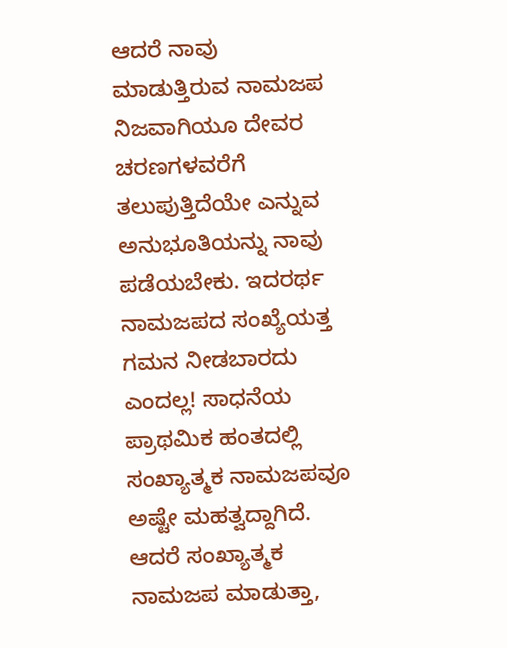ಆದರೆ ನಾವು ಮಾಡುತ್ತಿರುವ ನಾಮಜಪ ನಿಜವಾಗಿಯೂ ದೇವರ ಚರಣಗಳವರೆಗೆ ತಲುಪುತ್ತಿದೆಯೇ ಎನ್ನುವ ಅನುಭೂತಿಯನ್ನು ನಾವು ಪಡೆಯಬೇಕು. ಇದರರ್ಥ ನಾಮಜಪದ ಸಂಖ್ಯೆಯತ್ತ ಗಮನ ನೀಡಬಾರದು ಎಂದಲ್ಲ! ಸಾಧನೆಯ ಪ್ರಾಥಮಿಕ ಹಂತದಲ್ಲಿ ಸಂಖ್ಯಾತ್ಮಕ ನಾಮಜಪವೂ ಅಷ್ಟೇ ಮಹತ್ವದ್ದಾಗಿದೆ. ಆದರೆ ಸಂಖ್ಯಾತ್ಮಕ ನಾಮಜಪ ಮಾಡುತ್ತಾ,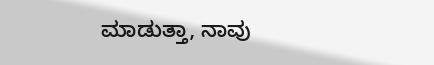ಮಾಡುತ್ತಾ, ನಾವು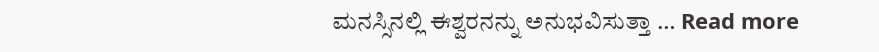ಮನಸ್ಸಿನಲ್ಲಿ ಈಶ್ವರನನ್ನು ಅನುಭವಿಸುತ್ತಾ … Read more